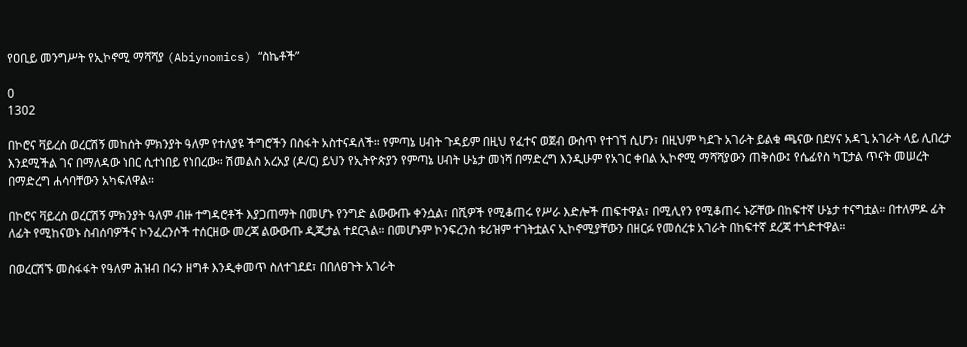የዐቢይ መንግሥት የኢኮኖሚ ማሻሻያ (Abiynomics) “ስኬቶች”

0
1302

በኮሮና ቫይረስ ወረርሽኝ መከሰት ምክንያት ዓለም የተለያዩ ችግሮችን በስፋት አስተናዳለች። የምጣኔ ሀብት ጉዳይም በዚህ የፈተና ወጀብ ውስጥ የተገኘ ሲሆን፣ በዚህም ካደጉ አገራት ይልቁ ጫናው በደሃና አዳጊ አገራት ላይ ሊበረታ እንደሚችል ገና በማለዳው ነበር ሲተነበይ የነበረው። ሽመልስ አረአያ (ዶ/ር) ይህን የኢትዮጵያን የምጣኔ ሀብት ሁኔታ መነሻ በማድረግ እንዲሁም የአገር ቀበል ኢኮኖሚ ማሻሻያውን ጠቅሰው፤ የሴፊየስ ካፒታል ጥናት መሠረት በማድረግ ሐሳባቸውን አካፍለዋል።

በኮሮና ቫይረስ ወረርሽኝ ምክንያት ዓለም ብዙ ተግዳሮቶች እያጋጠማት በመሆኑ የንግድ ልውውጡ ቀንሷል፣ በሺዎች የሚቆጠሩ የሥራ እድሎች ጠፍተዋል፣ በሚሊየን የሚቆጠሩ ኑሯቸው በከፍተኛ ሁኔታ ተናግቷል። በተለምዶ ፊት ለፊት የሚከናወኑ ስብሰባዎችና ኮንፈረንሶች ተሰርዘው መረጃ ልውውጡ ዲጂታል ተደርጓል። በመሆኑም ኮንፍረንስ ቱሪዝም ተገትቷልና ኢኮኖሚያቸውን በዘርፉ የመሰረቱ አገራት በከፍተኛ ደረጃ ተጎድተዋል።

በወረርሽኙ መስፋፋት የዓለም ሕዝብ በሩን ዘግቶ እንዲቀመጥ ስለተገደደ፣ በበለፀጉት አገራት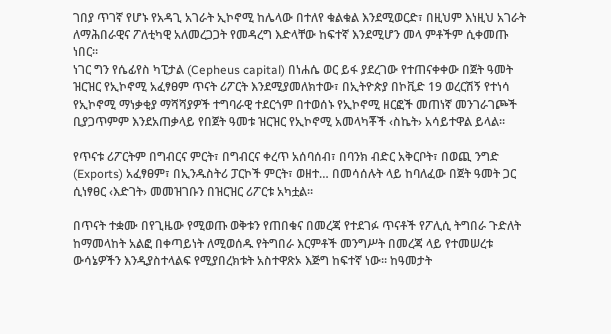ገበያ ጥገኛ የሆኑ የአዳጊ አገራት ኢኮኖሚ ከሌላው በተለየ ቁልቁል እንደሚወርድ፣ በዚህም እነዚህ አገራት ለማሕበራዊና ፖለቲካዊ አለመረጋጋት የመዳረግ እድላቸው ከፍተኛ እንደሚሆን መላ ምቶችም ሲቀመጡ ነበር።
ነገር ግን የሴፊየስ ካፒታል (Cepheus capital) በነሐሴ ወር ይፋ ያደረገው የተጠናቀቀው በጀት ዓመት ዝርዝር የኢኮኖሚ አፈፃፀም ጥናት ሪፖርት እንደሚያመለክተው፣ በኢትዮጵያ በኮቪድ 19 ወረርሽኝ የተነሳ የኢኮኖሚ ማነቃቂያ ማሻሻያዎች ተግባራዊ ተደርጎም በተወሰኑ የኢኮኖሚ ዘርፎች መጠነኛ መንገራገጮች ቢያጋጥምም እንደአጠቃላይ የበጀት ዓመቱ ዝርዝር የኢኮኖሚ አመላካቾች ‹ስኬት› አሳይተዋል ይላል።

የጥናቱ ሪፖርትም በግብርና ምርት፣ በግብርና ቀረጥ አሰባሰብ፣ በባንክ ብድር አቅርቦት፣ በወጪ ንግድ (Exports) አፈፃፀም፣ በኢንዱስትሪ ፓርኮች ምርት፣ ወዘተ… በመሳሰሉት ላይ ከባለፈው በጀት ዓመት ጋር ሲነፃፀር ‹እድገት› መመዝገቡን በዝርዝር ሪፖርቱ አካቷል።

በጥናት ተቋሙ በየጊዜው የሚወጡ ወቅቱን የጠበቁና በመረጃ የተደገፉ ጥናቶች የፖሊሲ ትግበራ ጉድለት ከማመላከት አልፎ በቀጣይነት ለሚወሰዱ የትግበራ እርምቶች መንግሥት በመረጃ ላይ የተመሠረቱ ውሳኔዎችን እንዲያስተላልፍ የሚያበረክቱት አስተዋጽኦ እጅግ ከፍተኛ ነው። ከዓመታት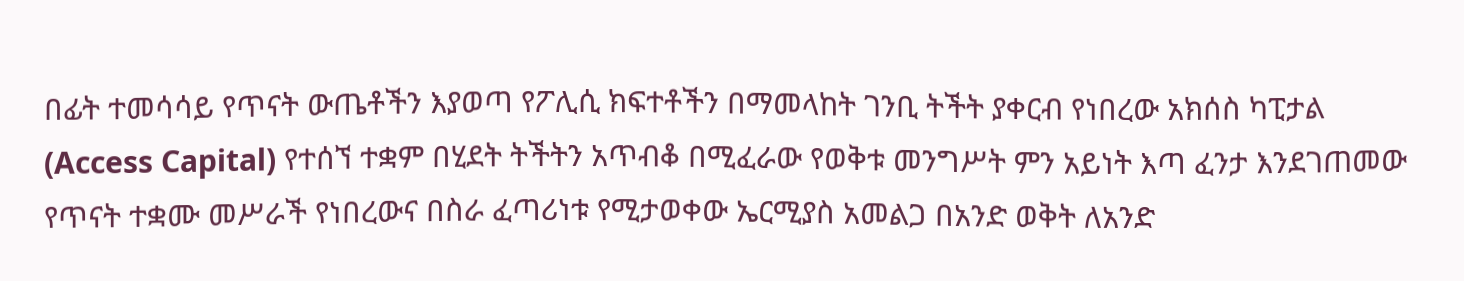በፊት ተመሳሳይ የጥናት ውጤቶችን እያወጣ የፖሊሲ ክፍተቶችን በማመላከት ገንቢ ትችት ያቀርብ የነበረው አክሰስ ካፒታል (Access Capital) የተሰኘ ተቋም በሂደት ትችትን አጥብቆ በሚፈራው የወቅቱ መንግሥት ምን አይነት እጣ ፈንታ እንደገጠመው የጥናት ተቋሙ መሥራች የነበረውና በስራ ፈጣሪነቱ የሚታወቀው ኤርሚያስ አመልጋ በአንድ ወቅት ለአንድ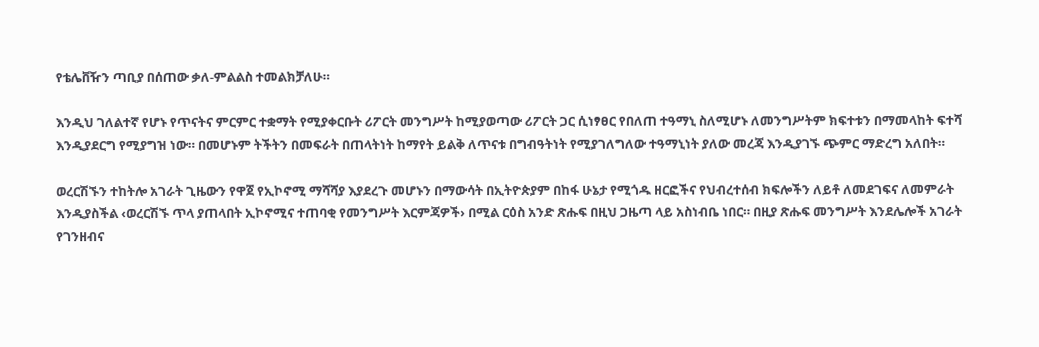የቴሌቨዥን ጣቢያ በሰጠው ቃለ-ምልልስ ተመልክቻለሁ።

እንዲህ ገለልተኛ የሆኑ የጥናትና ምርምር ተቋማት የሚያቀርቡት ሪፖርት መንግሥት ከሚያወጣው ሪፖርት ጋር ሲነፃፀር የበለጠ ተዓማኒ ስለሚሆኑ ለመንግሥትም ክፍተቱን በማመላከት ፍተሻ እንዲያደርግ የሚያግዝ ነው። በመሆኑም ትችትን በመፍራት በጠላትነት ከማየት ይልቅ ለጥናቱ በግብዓትነት የሚያገለግለው ተዓማኒነት ያለው መረጃ እንዲያገኙ ጭምር ማድረግ አለበት።

ወረርሽኙን ተከትሎ አገራት ጊዜውን የዋጀ የኢኮኖሚ ማሻሻያ እያደረጉ መሆኑን በማውሳት በኢትዮጵያም በከፋ ሁኔታ የሚጎዱ ዘርፎችና የህብረተሰብ ክፍሎችን ለይቶ ለመደገፍና ለመምራት እንዲያስችል ‹ወረርሽኙ ጥላ ያጠላበት ኢኮኖሚና ተጠባቂ የመንግሥት እርምጃዎች› በሚል ርዕስ አንድ ጽሑፍ በዚህ ጋዜጣ ላይ አስነብቤ ነበር። በዚያ ጽሑፍ መንግሥት እንደሌሎች አገራት የገንዘብና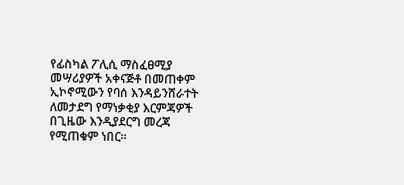የፊስካል ፖሊሲ ማስፈፀሚያ መሣሪያዎች አቀናጅቶ በመጠቀም ኢኮኖሚውን የባሰ እንዳይንሸራተት ለመታደግ የማነቃቂያ እርምጃዎች በጊዜው እንዲያደርግ መረጃ የሚጠቁም ነበር።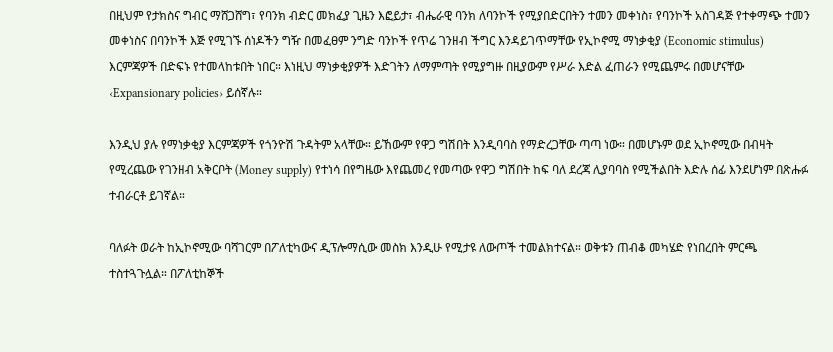በዚህም የታክስና ግብር ማሸጋሸግ፣ የባንክ ብድር መክፈያ ጊዜን እፎይታ፣ ብሔራዊ ባንክ ለባንኮች የሚያበድርበትን ተመን መቀነስ፣ የባንኮች አስገዳጅ የተቀማጭ ተመን መቀነስና በባንኮች እጅ የሚገኙ ሰነዶችን ግዥ በመፈፀም ንግድ ባንኮች የጥሬ ገንዘብ ችግር እንዳይገጥማቸው የኢኮኖሚ ማነቃቂያ (Economic stimulus) እርምጃዎች በድፍኑ የተመላከቱበት ነበር። እነዚህ ማነቃቂያዎች እድገትን ለማምጣት የሚያግዙ በዚያውም የሥራ እድል ፈጠራን የሚጨምሩ በመሆናቸው ‹Expansionary policies› ይሰኛሉ።

እንዲህ ያሉ የማነቃቂያ እርምጃዎች የጎንዮሽ ጉዳትም አላቸው። ይኸውም የዋጋ ግሽበት እንዲባባስ የማድረጋቸው ጣጣ ነው። በመሆኑም ወደ ኢኮኖሚው በብዛት የሚረጨው የገንዘብ አቅርቦት (Money supply) የተነሳ በየግዜው እየጨመረ የመጣው የዋጋ ግሽበት ከፍ ባለ ደረጃ ሊያባባስ የሚችልበት እድሉ ሰፊ እንደሆነም በጽሑፉ ተብራርቶ ይገኛል።

ባለፉት ወራት ከኢኮኖሚው ባሻገርም በፖለቲካውና ዲፕሎማሲው መስክ እንዲሁ የሚታዩ ለውጦች ተመልክተናል። ወቅቱን ጠብቆ መካሄድ የነበረበት ምርጫ ተስተጓጉሏል። በፖለቲከኞች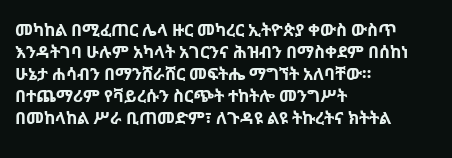መካከል በሚፈጠር ሌላ ዙር መካረር ኢትዮጵያ ቀውስ ውስጥ እንዳትገባ ሁሉም አካላት አገርንና ሕዝብን በማስቀደም በሰከነ ሁኔታ ሐሳብን በማንሸራሸር መፍትሔ ማግኘት አለባቸው። በተጨማሪም የቫይረሱን ስርጭት ተከትሎ መንግሥት በመከላከል ሥራ ቢጠመድም፣ ለጉዳዩ ልዩ ትኩረትና ክትትል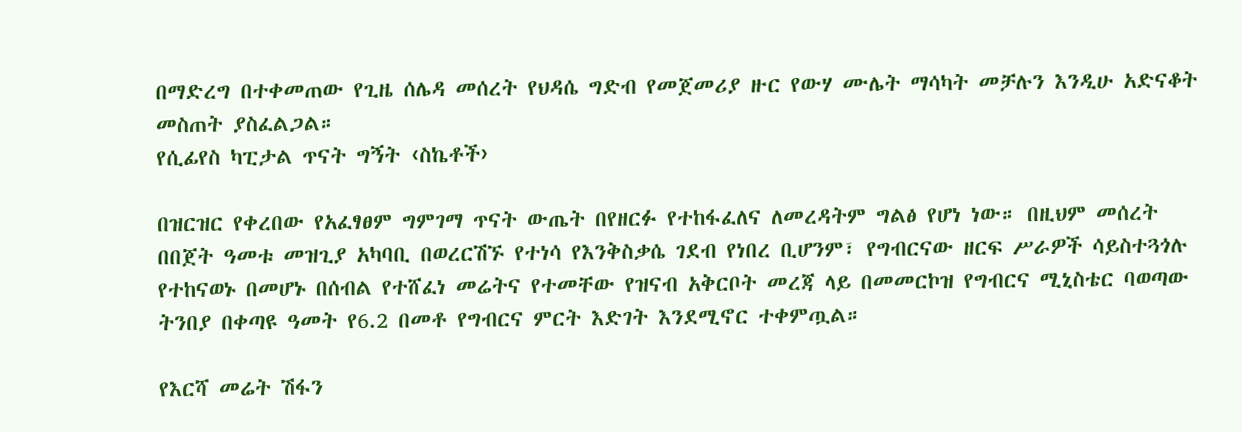በማድረግ በተቀመጠው የጊዜ ሰሌዳ መሰረት የህዳሴ ግድብ የመጀመሪያ ዙር የውሃ ሙሌት ማሳካት መቻሉን እንዲሁ አድናቆት መስጠት ያስፈልጋል።
የሲፊየስ ካፒታል ጥናት ግኝት ‹ስኬቶች›

በዝርዝር የቀረበው የአፈፃፀም ግምገማ ጥናት ውጤት በየዘርፉ የተከፋፈለና ለመረዳትም ግልፅ የሆነ ነው። በዚህም መሰረት በበጀት ዓመቱ መዝጊያ አካባቢ በወረርሽኙ የተነሳ የእንቅስቃሴ ገደብ የነበረ ቢሆንም፣ የግብርናው ዘርፍ ሥራዎች ሳይስተጓጎሉ የተከናወኑ በመሆኑ በሰብል የተሸፈነ መሬትና የተመቸው የዝናብ አቅርቦት መረጃ ላይ በመመርኮዝ የግብርና ሚኒስቴር ባወጣው ትንበያ በቀጣዩ ዓመት የ6.2 በመቶ የግብርና ምርት እድገት እንደሚኖር ተቀምጧል።

የእርሻ መሬት ሽፋን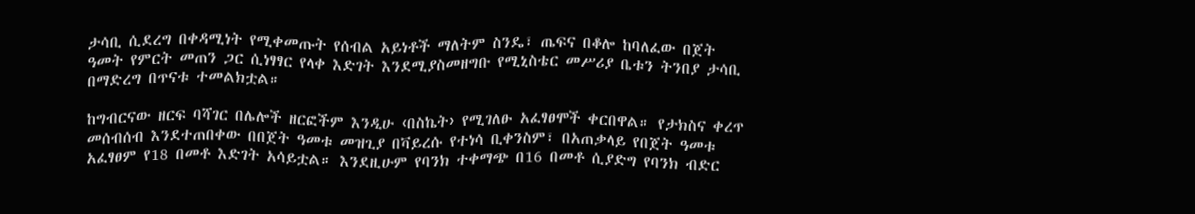ታሳቢ ሲደረግ በቀዳሚነት የሚቀመጡት የሰብል አይነቶች ማለትም ስንዴ፣ ጤፍና በቆሎ ከባለፈው በጀት ዓመት የምርት መጠን ጋር ሲነፃፃር የላቀ እድገት እንደሚያስመዘግቡ የሚኒስቴር መሥሪያ ቤቱን ትንበያ ታሳቢ በማድረግ በጥናቱ ተመልክቷል።

ከግብርናው ዘርፍ ባሻገር በሌሎች ዘርፎችም እንዲሁ ‹በስኬት› የሚገለፁ አፈፃፀሞች ቀርበዋል። የታክስና ቀረጥ መሰብሰብ እንደተጠበቀው በበጀት ዓመቱ መዝጊያ በቫይረሱ የተነሳ ቢቀንስም፣ በአጠቃላይ የበጀት ዓመቱ አፈፃፀም የ18 በመቶ እድገት አሳይቷል። እንደዚሁም የባንክ ተቀማጭ በ16 በመቶ ሲያድግ የባንክ ብድር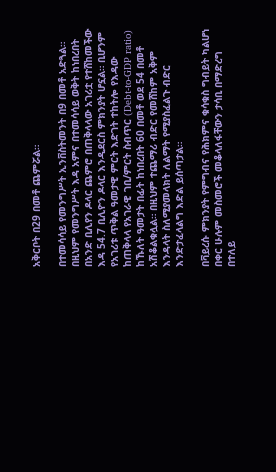አቅርቦት በ29 በመቶ ጨምሯል።

በተመሳሳይ የመንግሥት ኢንቨስትመንት በ9 በመቶ አድጓል። በዚህም የመንግሥት እዳ አምና በተመሳሳይ ወቅት ከነበረበት በአንድ ቢሊየን ዶላር ጨምሮ በጠቅላላው አገሪቷ የተሸከመችው እዳ 54.7 ቢሊዮን ዶላር እንዲደርስ ምክንያት ሆኗል። ቢሆንም የአገሪቱ ጥቅል ዓመታዊ ምርት እድገት ተከትሎ የእዳው ከጠቅላላ የአገራዊ ገቢ/ምርት ስብጥር (Debt-to-GDP ratio) ከኹለት ዓመታት በፊት ከነበረበት 60 በመቶ ወደ 54 በመቶ አሽቆልቁሏል። በዚህም ተጨማሪ ብድር የመሸከም አቅም እንዳላት ስለሚያመላክት ለልማት የሚያስፈልጉ ብድር እንድታፈላልግ እድል ይሰጣታል።

በቫይረሱ ምክንያት የምግብና የሕክምና ቁሳቁስ ግብይት ካልሆነ በቀር ሁሉም መስመሮች መቆላለፋቸውን ታሳቢ በማድረግ በተለይ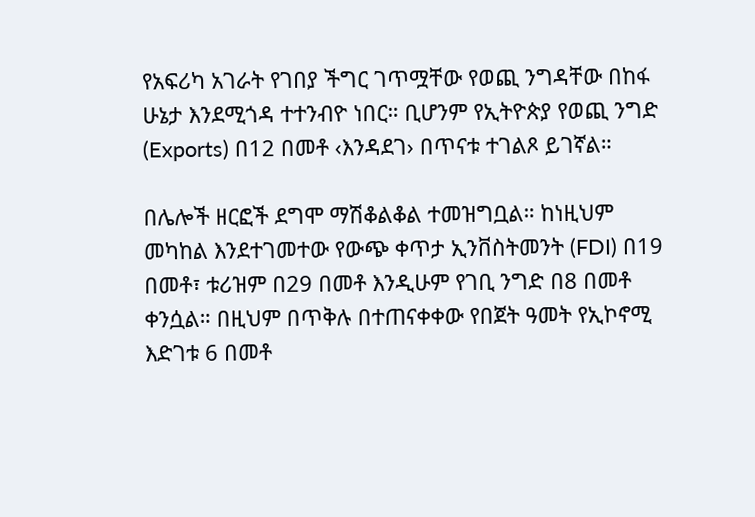የአፍሪካ አገራት የገበያ ችግር ገጥሟቸው የወጪ ንግዳቸው በከፋ ሁኔታ እንደሚጎዳ ተተንብዮ ነበር። ቢሆንም የኢትዮጵያ የወጪ ንግድ (Exports) በ12 በመቶ ‹እንዳደገ› በጥናቱ ተገልጾ ይገኛል።

በሌሎች ዘርፎች ደግሞ ማሽቆልቆል ተመዝግቧል። ከነዚህም መካከል እንደተገመተው የውጭ ቀጥታ ኢንቨስትመንት (FDI) በ19 በመቶ፣ ቱሪዝም በ29 በመቶ እንዲሁም የገቢ ንግድ በ8 በመቶ ቀንሷል። በዚህም በጥቅሉ በተጠናቀቀው የበጀት ዓመት የኢኮኖሚ እድገቱ 6 በመቶ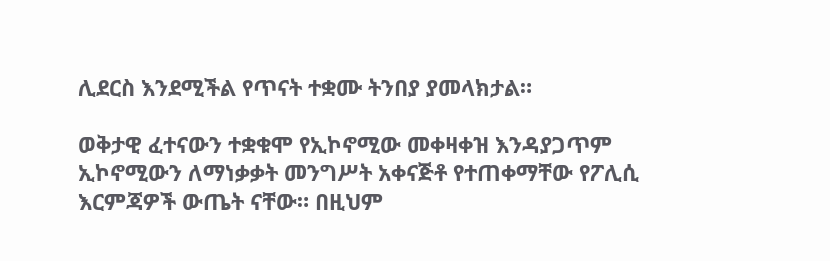ሊደርስ እንደሚችል የጥናት ተቋሙ ትንበያ ያመላክታል።

ወቅታዊ ፈተናውን ተቋቁሞ የኢኮኖሚው መቀዛቀዝ እንዳያጋጥም ኢኮኖሚውን ለማነቃቃት መንግሥት አቀናጅቶ የተጠቀማቸው የፖሊሲ እርምጃዎች ውጤት ናቸው። በዚህም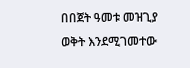በበጀት ዓመቱ መዝጊያ ወቅት እንደሚገመተው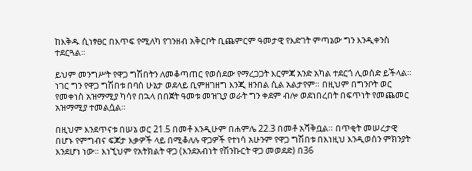ከእቅዱ ሲነፃፀር በእጥፍ የሚለካ የገንዘብ አቅርቦት ቢጨምርም ዓመታዊ የእድገት ምጣኔው ግን እንዲቀንስ ተደርጓል።

ይህም መንግሥት የዋጋ ግሽበትን ለመቆጣጠር የወሰደው የማረጋጋት እርምጃ አንድ አካል ተደርጎ ሊወሰድ ይችላል። ነገር ግን የዋጋ ግሽበቱ በባሰ ሁኔታ ወደላይ ቢምዘገዘግ እንጂ ዘንበል ሲል አልታየም። በዚህም በግንቦት ወር የመቀነስ አዝማሚያ ካሳየ በኋላ በበጀት ዓመቱ መዝጊያ ወራት ግን ቀደም ብሎ ወደነበረበት በፍጥነት የመጨመር አዝማሚያ ተመልሷል።

በዚህም እንደጥናቱ በሠኔ ወር 21.5 በመቶ እንዲሁም በሐምሌ 22.3 በመቶ አሻቅቧል። በጥቂት መሠረታዊ በሆኑ የምግብና ፍጆታ እቃዎች ላይ በሚቆለሉ ዋጋዎች የተነሳ አሁንም የዋጋ ግሽበቱ በእነዚህ እንዲወሰን ምክንያት እንደሆነ ነው። እነኚህም የአትክልት ዋጋ (እንደአብነት የሽንኩርት ዋጋ መወደድ) በ36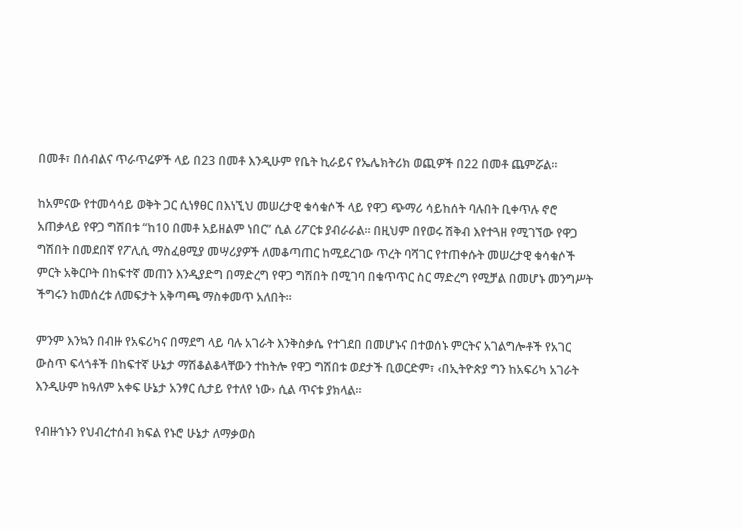በመቶ፣ በሰብልና ጥራጥሬዎች ላይ በ23 በመቶ እንዲሁም የቤት ኪራይና የኤሌክትሪክ ወጪዎች በ22 በመቶ ጨምሯል።

ከአምናው የተመሳሳይ ወቅት ጋር ሲነፃፀር በእነኚህ መሠረታዊ ቁሳቁሶች ላይ የዋጋ ጭማሪ ሳይከሰት ባሉበት ቢቀጥሉ ኖሮ አጠቃላይ የዋጋ ግሽበቱ “ከ10 በመቶ አይዘልም ነበር” ሲል ሪፖርቱ ያብራራል። በዚህም በየወሩ ሽቅብ እየተጓዘ የሚገኘው የዋጋ ግሽበት በመደበኛ የፖሊሲ ማስፈፀሚያ መሣሪያዎች ለመቆጣጠር ከሚደረገው ጥረት ባሻገር የተጠቀሱት መሠረታዊ ቁሳቁሶች ምርት አቅርቦት በከፍተኛ መጠን እንዲያድግ በማድረግ የዋጋ ግሽበት በሚገባ በቁጥጥር ስር ማድረግ የሚቻል በመሆኑ መንግሥት ችግሩን ከመሰረቱ ለመፍታት አቅጣጫ ማስቀመጥ አለበት።

ምንም እንኳን በብዙ የአፍሪካና በማደግ ላይ ባሉ አገራት እንቅስቃሴ የተገደበ በመሆኑና በተወሰኑ ምርትና አገልግሎቶች የአገር ውስጥ ፍላጎቶች በከፍተኛ ሁኔታ ማሽቆልቆላቸውን ተከትሎ የዋጋ ግሽበቱ ወደታች ቢወርድም፣ ‹በኢትዮጵያ ግን ከአፍሪካ አገራት እንዲሁም ከዓለም አቀፍ ሁኔታ አንፃር ሲታይ የተለየ ነው› ሲል ጥናቱ ያክላል።

የብዙኀኑን የህብረተሰብ ክፍል የኑሮ ሁኔታ ለማቃወስ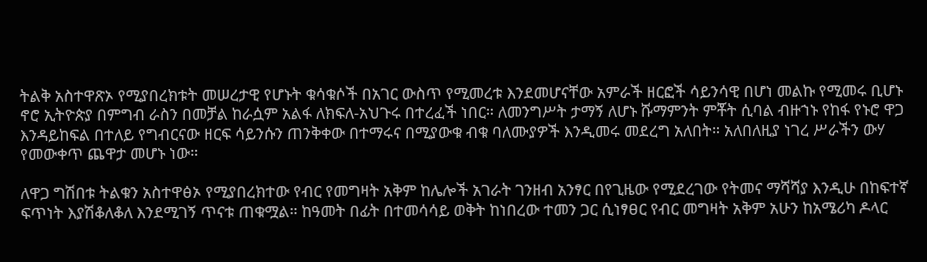ትልቅ አስተዋጽኦ የሚያበረክቱት መሠረታዊ የሆኑት ቁሳቁሶች በአገር ውስጥ የሚመረቱ እንደመሆናቸው አምራች ዘርፎች ሳይንሳዊ በሆነ መልኩ የሚመሩ ቢሆኑ ኖሮ ኢትዮጵያ በምግብ ራስን በመቻል ከራሷም አልፋ ለክፍለ-አህጉሩ በተረፈች ነበር። ለመንግሥት ታማኝ ለሆኑ ሹማምንት ምቾት ሲባል ብዙኀኑ የከፋ የኑሮ ዋጋ እንዳይከፍል በተለይ የግብርናው ዘርፍ ሳይንሱን ጠንቅቀው በተማሩና በሚያውቁ ብቁ ባለሙያዎች እንዲመሩ መደረግ አለበት። አለበለዚያ ነገረ ሥራችን ውሃ የመውቀጥ ጨዋታ መሆኑ ነው።

ለዋጋ ግሽበቱ ትልቁን አስተዋፅኦ የሚያበረክተው የብር የመግዛት አቅም ከሌሎች አገራት ገንዘብ አንፃር በየጊዜው የሚደረገው የትመና ማሻሻያ እንዲሁ በከፍተኛ ፍጥነት እያሽቆለቆለ እንደሚገኝ ጥናቱ ጠቁሟል። ከዓመት በፊት በተመሳሳይ ወቅት ከነበረው ተመን ጋር ሲነፃፀር የብር መግዛት አቅም አሁን ከአሜሪካ ዶላር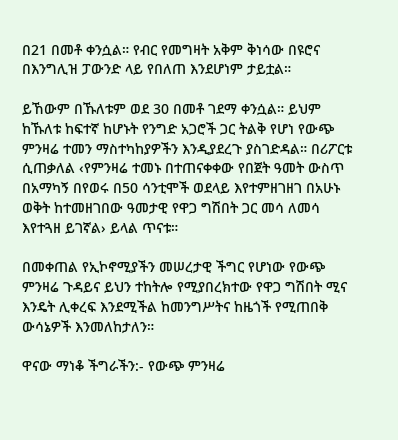በ21 በመቶ ቀንሷል። የብር የመግዛት አቅም ቅነሳው በዩሮና በእንግሊዝ ፓውንድ ላይ የበለጠ እንደሆነም ታይቷል።

ይኸውም በኹለቱም ወደ 30 በመቶ ገደማ ቀንሷል። ይህም ከኹለቱ ከፍተኛ ከሆኑት የንግድ አጋሮች ጋር ትልቅ የሆነ የውጭ ምንዛሬ ተመን ማስተካከያዎችን እንዲያደረጉ ያስገድዳል። በሪፖርቱ ሲጠቃለል ‹የምንዛሬ ተመኑ በተጠናቀቀው የበጀት ዓመት ውስጥ በአማካኝ በየወሩ በ50 ሳንቲሞች ወደላይ እየተምዘገዘገ በአሁኑ ወቅት ከተመዘገበው ዓመታዊ የዋጋ ግሽበት ጋር መሳ ለመሳ እየተጓዘ ይገኛል› ይላል ጥናቱ።

በመቀጠል የኢኮኖሚያችን መሠረታዊ ችግር የሆነው የውጭ ምንዛሬ ጉዳይና ይህን ተከትሎ የሚያበረክተው የዋጋ ግሽበት ሚና እንዴት ሊቀረፍ እንደሚችል ከመንግሥትና ከዜጎች የሚጠበቅ ውሳኔዎች እንመለከታለን።

ዋናው ማነቆ ችግራችን:- የውጭ ምንዛሬ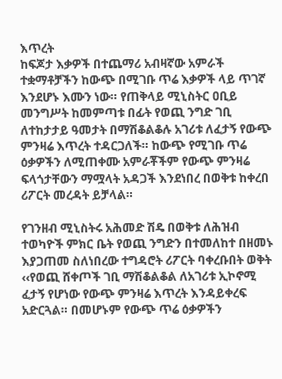እጥረት
ከፍጆታ እቃዎች በተጨማሪ አብዛኛው አምራች ተቋማቶቻችን ከውጭ በሚገቡ ጥሬ እቃዎች ላይ ጥገኛ እንደሆኑ እሙን ነው። የጠቅላይ ሚኒስትር ዐቢይ መንግሥት ከመምጣቱ በፊት የወጪ ንግድ ገቢ ለተከታታይ ዓመታት በማሽቆልቆሉ አገሪቱ ለፈታኝ የውጭ ምንዛሬ እጥረት ተዳርጋለች። ከውጭ የሚገቡ ጥሬ ዕቃዎችን ለሚጠቀሙ አምራቾችም የውጭ ምንዛሬ ፍላጎታቸውን ማሟላት አዳጋች እንደነበረ በወቅቱ ከቀረበ ሪፖርት መረዳት ይቻላል።

የገንዘብ ሚኒስትሩ አሕመድ ሽዴ በወቅቱ ለሕዝብ ተወካዮች ምክር ቤት የወጪ ንግድን በተመለከተ በዘመኑ እያጋጠመ ስለነበረው ተግዳሮት ሪፖርት ባቀረቡበት ወቅት ‹‹የወጪ ሸቀጦች ገቢ ማሽቆልቆል ለአገሪቱ ኢኮኖሚ ፈታኝ የሆነው የውጭ ምንዛሬ እጥረት እንዳይቀረፍ አድርጓል። በመሆኑም የውጭ ጥሬ ዕቃዎችን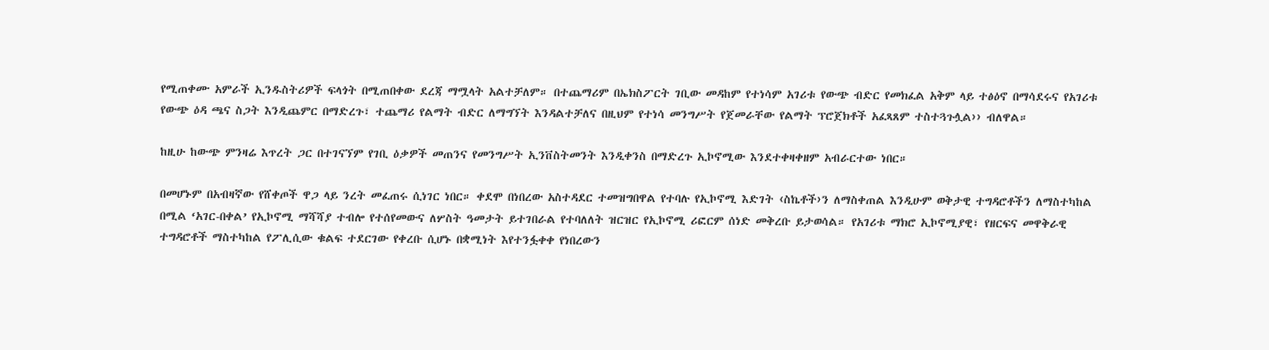የሚጠቀሙ አምራች ኢንዱስትሪዎች ፍላጎት በሚጠበቀው ደረጃ ማሟላት አልተቻለም። በተጨማሪም በኤክስፖርት ገቢው መዳከም የተነሳም አገሪቱ የውጭ ብድር የመክፈል አቅም ላይ ተፅዕኖ በማሳደሩና የአገሪቱ የውጭ ዕዳ ጫና ስጋት እንዲጨምር በማድረጉ፣ ተጨማሪ የልማት ብድር ለማግኘት እንዳልተቻለና በዚህም የተነሳ መንግሥት የጀመራቸው የልማት ፕሮጀክቶች አፈጻጸም ተስተጓጉሏል›› ብለዋል።

ከዚሁ ከውጭ ምንዛሬ እጥረት ጋር በተገናኘም የገቢ ዕቃዎች መጠንና የመንግሥት ኢንቨስትመንት እንዲቀንስ በማድረጉ ኢኮኖሚው እንደተቀዛቀዘም አብራርተው ነበር።

በመሆኑም በአብዛኛው የሸቀጦች ዋጋ ላይ ንረት መፈጠሩ ሲነገር ነበር። ቀደሞ በነበረው አስተዳደር ተመዝግበዋል የተባሉ የኢኮኖሚ እድገት ‹ስኬቶች›ን ለማስቀጠል እንዲሁም ወቅታዊ ተግዳሮቶችን ለማስተካከል በሚል ‘አገር-በቀል’ የኢኮኖሚ ማሻሻያ ተብሎ የተሰየመውና ለሦስት ዓመታት ይተገበራል የተባለለት ዝርዝር የኢኮኖሚ ሪፎርም ሰነድ መቅረቡ ይታወሳል። የአገሪቱ ማክሮ ኢኮኖሚያዊ፣ የዘርፍና መዋቅራዊ ተግዳሮቶች ማስተካከል የፖሊሲው ቁልፍ ተደርገው የቀረቡ ሲሆኑ በቋሚነት እየተንፏቀቀ የነበረውን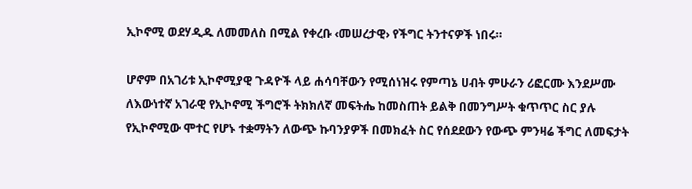ኢኮኖሚ ወደሃዲዱ ለመመለስ በሚል የቀረቡ ‹መሠረታዊ› የችግር ትንተናዎች ነበሩ።

ሆኖም በአገሪቱ ኢኮኖሚያዊ ጉዳዮች ላይ ሐሳባቸውን የሚሰነዝሩ የምጣኔ ሀብት ምሁራን ሪፎርሙ እንደሥሙ ለእውነተኛ አገራዊ የኢኮኖሚ ችግሮች ትክክለኛ መፍትሔ ከመስጠት ይልቅ በመንግሥት ቁጥጥር ስር ያሉ የኢኮኖሚው ሞተር የሆኑ ተቋማትን ለውጭ ኩባንያዎች በመክፈት ስር የሰደደውን የውጭ ምንዛሬ ችግር ለመፍታት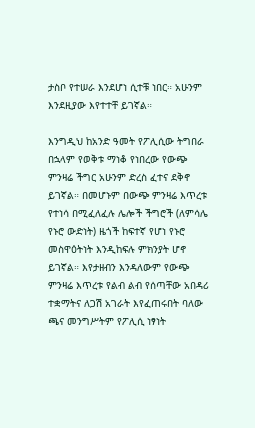ታስቦ የተሠራ እንደሆነ ሲተቹ ነበር። አሁንም እንደዚያው እየተተቸ ይገኛል።

እንግዲህ ከአንድ ዓመት የፖሊሲው ትግበራ በኋላም የወቅቱ ማነቆ የነበረው የውጭ ምንዛሬ ችግር አሁንም ድረስ ፈተና ደቅኖ ይገኛል። በመሆኑም በውጭ ምንዛሬ እጥረቱ የተነሳ በሚፈለፈሉ ሌሎች ችግሮች (ለምሳሌ የኑሮ ውድነት) ዜጎች ከፍተኛ የሆነ የኑሮ መስዋዕትነት እንዲከፍሉ ምክንያት ሆኖ ይገኛል። እየታዘብን እንዳለውም የውጭ ምንዛሬ እጥረቱ የልብ ልብ የሰጣቸው አበዳሪ ተቋማትና ለጋሽ አገራት እየፈጠሩበት ባለው ጫና መንግሥትም የፖሊሲ ነፃነት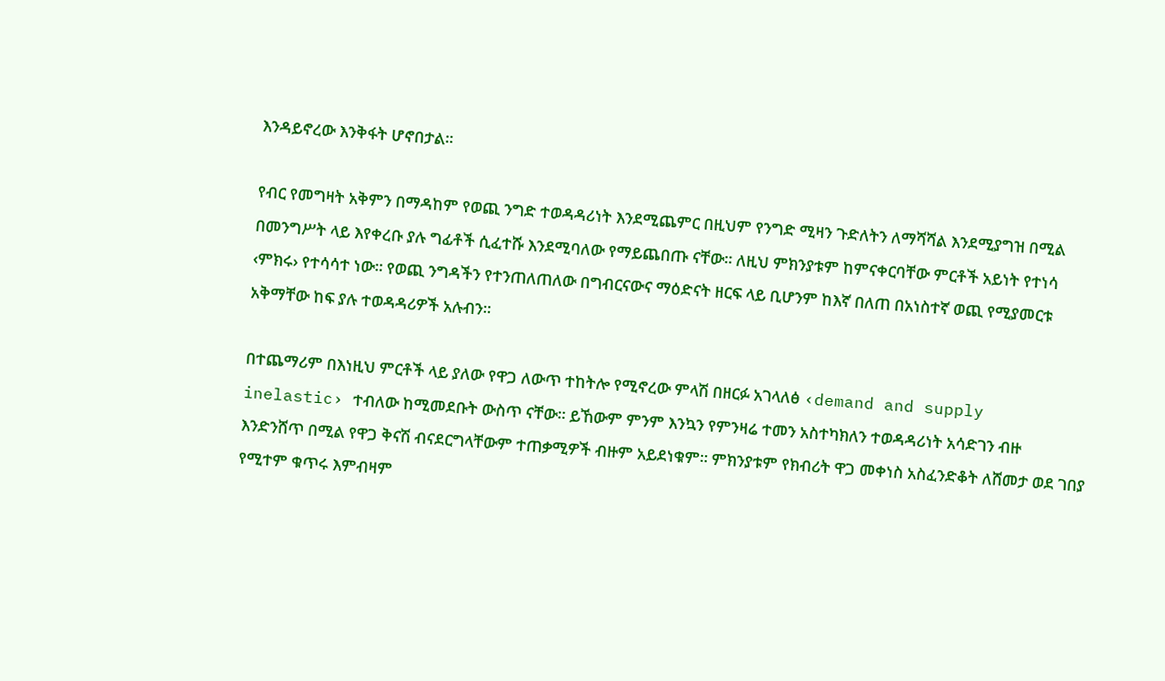እንዳይኖረው እንቅፋት ሆኖበታል።

የብር የመግዛት አቅምን በማዳከም የወጪ ንግድ ተወዳዳሪነት እንደሚጨምር በዚህም የንግድ ሚዛን ጉድለትን ለማሻሻል እንደሚያግዝ በሚል በመንግሥት ላይ እየቀረቡ ያሉ ግፊቶች ሲፈተሹ እንደሚባለው የማይጨበጡ ናቸው። ለዚህ ምክንያቱም ከምናቀርባቸው ምርቶች አይነት የተነሳ ‹ምክሩ› የተሳሳተ ነው። የወጪ ንግዳችን የተንጠለጠለው በግብርናውና ማዕድናት ዘርፍ ላይ ቢሆንም ከእኛ በለጠ በአነስተኛ ወጪ የሚያመርቱ አቅማቸው ከፍ ያሉ ተወዳዳሪዎች አሉብን።

በተጨማሪም በእነዚህ ምርቶች ላይ ያለው የዋጋ ለውጥ ተከትሎ የሚኖረው ምላሽ በዘርፉ አገላለፅ ‹demand and supply inelastic› ተብለው ከሚመደቡት ውስጥ ናቸው። ይኸውም ምንም እንኳን የምንዛሬ ተመን አስተካክለን ተወዳዳሪነት አሳድገን ብዙ እንድንሸጥ በሚል የዋጋ ቅናሽ ብናደርግላቸውም ተጠቃሚዎች ብዙም አይደነቁም። ምክንያቱም የክብሪት ዋጋ መቀነስ አስፈንድቆት ለሸመታ ወደ ገበያ የሚተም ቁጥሩ እምብዛም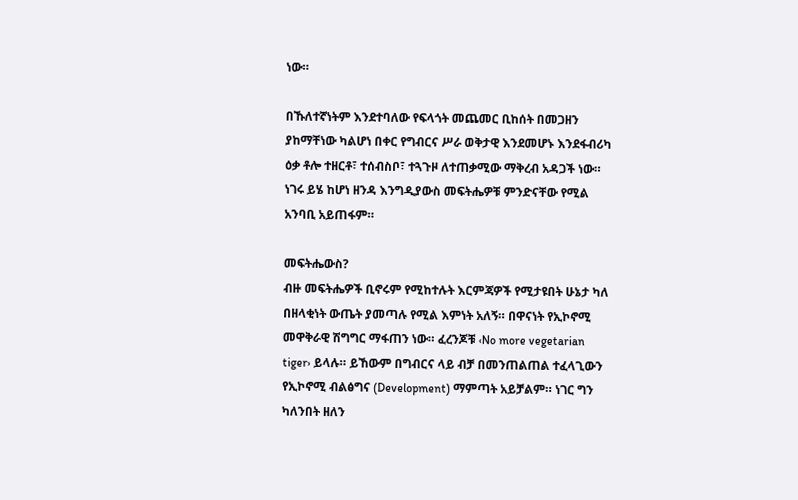ነው።

በኹለተኛነትም እንደተባለው የፍላጎት መጨመር ቢከሰት በመጋዘን ያከማቸነው ካልሆነ በቀር የግብርና ሥራ ወቅታዊ እንደመሆኑ እንደፋብሪካ ዕቃ ቶሎ ተዘርቶ፣ ተሰብስቦ፣ ተጓጉዞ ለተጠቃሚው ማቅረብ አዳጋች ነው። ነገሩ ይሄ ከሆነ ዘንዳ እንግዲያውስ መፍትሔዎቹ ምንድናቸው የሚል አንባቢ አይጠፋም።

መፍትሔውስ?
ብዙ መፍትሔዎች ቢኖሩም የሚከተሉት እርምጃዎች የሚታዩበት ሁኔታ ካለ በዘላቂነት ውጤት ያመጣሉ የሚል እምነት አለኝ። በዋናነት የኢኮኖሚ መዋቅራዊ ሽግግር ማፋጠን ነው። ፈረንጆቹ ‹No more vegetarian tiger› ይላሉ። ይኸውም በግብርና ላይ ብቻ በመንጠልጠል ተፈላጊውን የኢኮኖሚ ብልፅግና (Development) ማምጣት አይቻልም። ነገር ግን ካለንበት ዘለን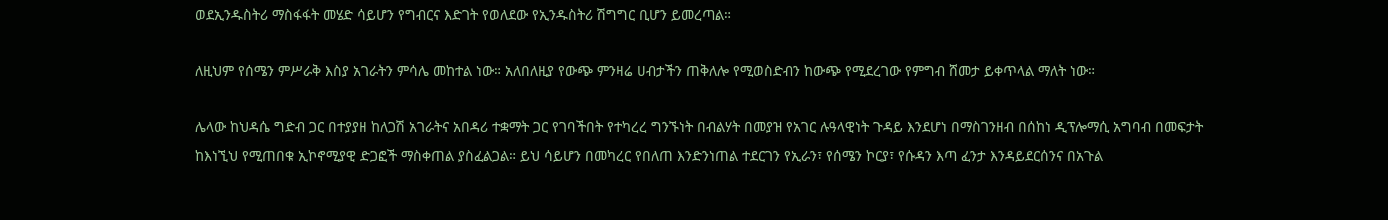ወደኢንዱስትሪ ማስፋፋት መሄድ ሳይሆን የግብርና እድገት የወለደው የኢንዱስትሪ ሽግግር ቢሆን ይመረጣል።

ለዚህም የሰሜን ምሥራቅ እስያ አገራትን ምሳሌ መከተል ነው። አለበለዚያ የውጭ ምንዛሬ ሀብታችን ጠቅለሎ የሚወስድብን ከውጭ የሚደረገው የምግብ ሸመታ ይቀጥላል ማለት ነው።

ሌላው ከህዳሴ ግድብ ጋር በተያያዘ ከለጋሽ አገራትና አበዳሪ ተቋማት ጋር የገባችበት የተካረረ ግንኙነት በብልሃት በመያዝ የአገር ሉዓላዊነት ጉዳይ እንደሆነ በማስገንዘብ በሰከነ ዲፕሎማሲ አግባብ በመፍታት ከእነኚህ የሚጠበቁ ኢኮኖሚያዊ ድጋፎች ማስቀጠል ያስፈልጋል። ይህ ሳይሆን በመካረር የበለጠ እንድንነጠል ተደርገን የኢራን፣ የሰሜን ኮርያ፣ የሱዳን እጣ ፈንታ እንዳይደርሰንና በአጉል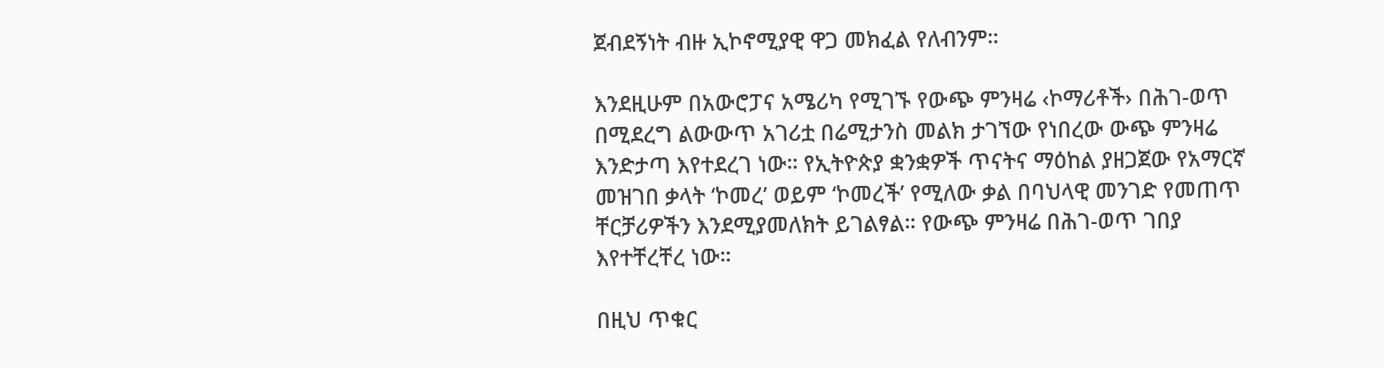ጀብደኝነት ብዙ ኢኮኖሚያዊ ዋጋ መክፈል የለብንም።

እንደዚሁም በአውሮፓና አሜሪካ የሚገኙ የውጭ ምንዛሬ ‹ኮማሪቶች› በሕገ-ወጥ በሚደረግ ልውውጥ አገሪቷ በሬሚታንስ መልክ ታገኘው የነበረው ውጭ ምንዛሬ እንድታጣ እየተደረገ ነው። የኢትዮጵያ ቋንቋዎች ጥናትና ማዕከል ያዘጋጀው የአማርኛ መዝገበ ቃላት ‘ኮመረ’ ወይም ‘ኮመረች’ የሚለው ቃል በባህላዊ መንገድ የመጠጥ ቸርቻሪዎችን እንደሚያመለክት ይገልፃል። የውጭ ምንዛሬ በሕገ-ወጥ ገበያ እየተቸረቸረ ነው።

በዚህ ጥቁር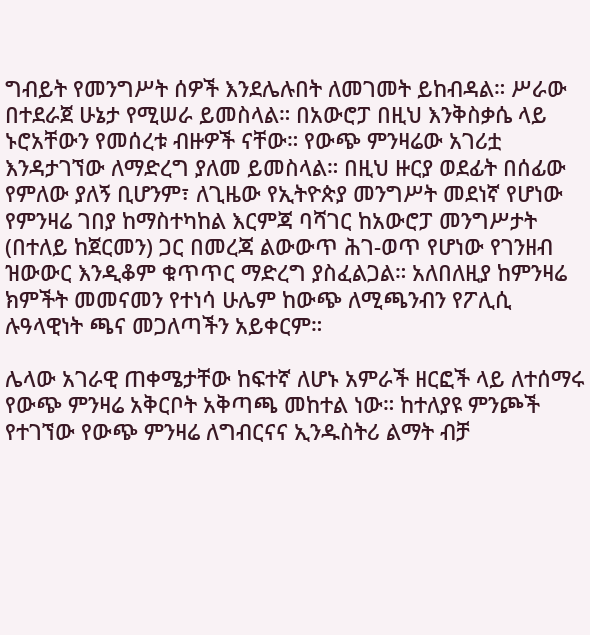ግብይት የመንግሥት ሰዎች እንደሌሉበት ለመገመት ይከብዳል። ሥራው በተደራጀ ሁኔታ የሚሠራ ይመስላል። በአውሮፓ በዚህ እንቅስቃሴ ላይ ኑሮአቸውን የመሰረቱ ብዙዎች ናቸው። የውጭ ምንዛሬው አገሪቷ እንዳታገኘው ለማድረግ ያለመ ይመስላል። በዚህ ዙርያ ወደፊት በሰፊው የምለው ያለኝ ቢሆንም፣ ለጊዜው የኢትዮጵያ መንግሥት መደነኛ የሆነው የምንዛሬ ገበያ ከማስተካከል እርምጃ ባሻገር ከአውሮፓ መንግሥታት (በተለይ ከጀርመን) ጋር በመረጃ ልውውጥ ሕገ-ወጥ የሆነው የገንዘብ ዝውውር እንዲቆም ቁጥጥር ማድረግ ያስፈልጋል። አለበለዚያ ከምንዛሬ ክምችት መመናመን የተነሳ ሁሌም ከውጭ ለሚጫንብን የፖሊሲ ሉዓላዊነት ጫና መጋለጣችን አይቀርም።

ሌላው አገራዊ ጠቀሜታቸው ከፍተኛ ለሆኑ አምራች ዘርፎች ላይ ለተሰማሩ የውጭ ምንዛሬ አቅርቦት አቅጣጫ መከተል ነው። ከተለያዩ ምንጮች የተገኘው የውጭ ምንዛሬ ለግብርናና ኢንዱስትሪ ልማት ብቻ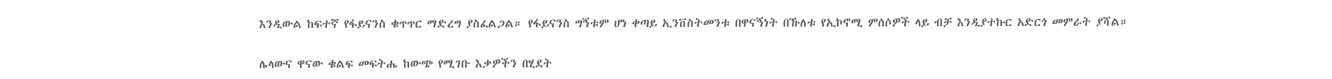እንዲውል ከፍተኛ የፋይናንስ ቁጥጥር ማድረግ ያስፈልጋል። የፋይናንስ ግኝቱም ሆነ ቀጣይ ኢንቨስትመንቱ በዋናኝነት በኹለቱ የኢኮኖሚ ምሰሶዎች ላይ ብቻ እንዲያተኩር አድርጎ መምራት ያሻል።

ሌላውና ዋናው ቁልፍ መፍትሔ ከውጭ የሚገቡ እቃዎችን በሂደት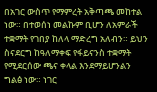በአገር ውስጥ የማምረት አቅጣጫ መከተል ነው። በተወሰነ መልኩም ቢሆን ለአምራች ተቋማት የገበያ ከለላ ማድረግ አለብን። ይህን ስናደርግ ከዓለማቀፍ የፋይናንስ ተቋማት የሚደርሰው ጫና ቀላል እንደማይሆንልን ግልፅ ነው። ነገር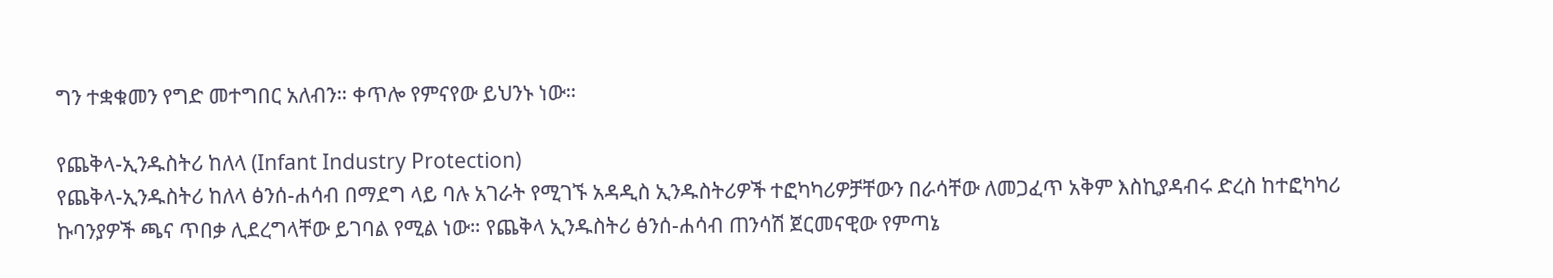ግን ተቋቁመን የግድ መተግበር አለብን። ቀጥሎ የምናየው ይህንኑ ነው።

የጨቅላ-ኢንዱስትሪ ከለላ (Infant Industry Protection)
የጨቅላ-ኢንዱስትሪ ከለላ ፅንሰ-ሐሳብ በማደግ ላይ ባሉ አገራት የሚገኙ አዳዲስ ኢንዱስትሪዎች ተፎካካሪዎቻቸውን በራሳቸው ለመጋፈጥ አቅም እስኪያዳብሩ ድረስ ከተፎካካሪ ኩባንያዎች ጫና ጥበቃ ሊደረግላቸው ይገባል የሚል ነው። የጨቅላ ኢንዱስትሪ ፅንሰ-ሐሳብ ጠንሳሽ ጀርመናዊው የምጣኔ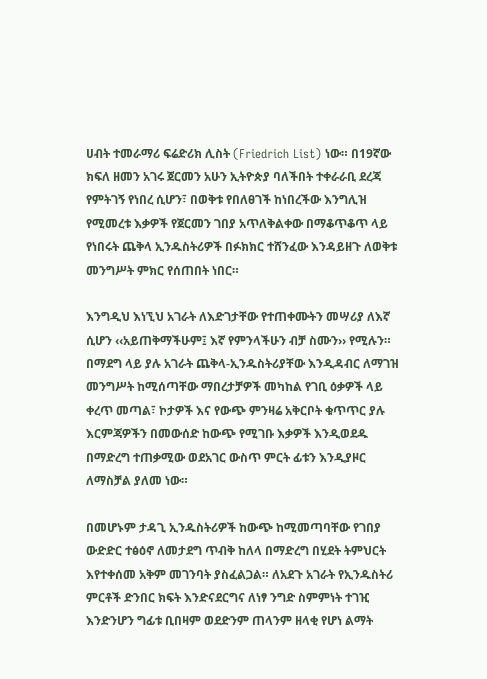ሀብት ተመራማሪ ፍሬድሪክ ሊስት (Friedrich List) ነው። በ19ኛው ክፍለ ዘመን አገሩ ጀርመን አሁን ኢትዮጵያ ባለችበት ተቀራራቢ ደረጃ የምትገኝ የነበረ ሲሆን፣ በወቅቱ የበለፀገች ከነበረችው እንግሊዝ የሚመረቱ እቃዎች የጀርመን ገበያ አጥለቅልቀው በማቆጥቆጥ ላይ የነበሩት ጨቅላ ኢንዱስትሪዎች በፉክክር ተሸንፈው እንዳይዘጉ ለወቅቱ መንግሥት ምክር የሰጠበት ነበር።

እንግዲህ እነኚህ አገራት ለእድገታቸው የተጠቀሙትን መሣሪያ ለእኛ ሲሆን ‹‹አይጠቅማችሁም፤ እኛ የምንላችሁን ብቻ ስሙን›› የሚሉን። በማደግ ላይ ያሉ አገራት ጨቅላ-ኢንዱስትሪያቸው እንዲዳብር ለማገዝ መንግሥት ከሚሰጣቸው ማበረታቻዎች መካከል የገቢ ዕቃዎች ላይ ቀረጥ መጣል፣ ኮታዎች እና የውጭ ምንዛሬ አቅርቦት ቁጥጥር ያሉ እርምጃዎችን በመውሰድ ከውጭ የሚገቡ እቃዎች እንዲወደዱ በማድረግ ተጠቃሚው ወደአገር ውስጥ ምርት ፊቱን እንዲያዞር ለማስቻል ያለመ ነው።

በመሆኑም ታዳጊ ኢንዱስትሪዎች ከውጭ ከሚመጣባቸው የገበያ ውድድር ተፅዕኖ ለመታደግ ጥብቅ ከለላ በማድረግ በሂደት ትምህርት እየተቀሰመ አቅም መገንባት ያስፈልጋል። ለአደጉ አገራት የኢንዱስትሪ ምርቶች ድንበር ክፍት እንድናደርግና ለነፃ ንግድ ስምምነት ተገዢ እንድንሆን ግፊቱ ቢበዛም ወደድንም ጠላንም ዘላቂ የሆነ ልማት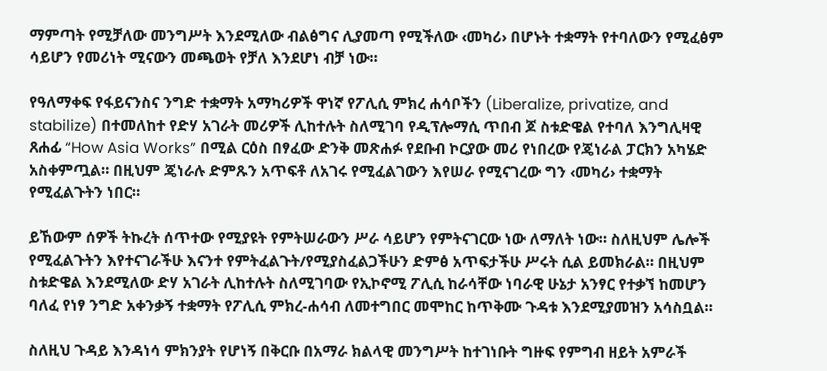ማምጣት የሚቻለው መንግሥት እንደሚለው ብልፅግና ሊያመጣ የሚችለው ‹መካሪ› በሆኑት ተቋማት የተባለውን የሚፈፅም ሳይሆን የመሪነት ሚናውን መጫወት የቻለ እንደሆነ ብቻ ነው።

የዓለማቀፍ የፋይናንስና ንግድ ተቋማት አማካሪዎች ዋነኛ የፖሊሲ ምክረ ሐሳቦችን (Liberalize, privatize, and stabilize) በተመለከተ የድሃ አገራት መሪዎች ሊከተሉት ስለሚገባ የዲፕሎማሲ ጥበብ ጆ ስቱድዌል የተባለ እንግሊዛዊ ጸሐፊ “How Asia Works” በሚል ርዕስ በፃፈው ድንቅ መጽሐፉ የደቡብ ኮርያው መሪ የነበረው የጄነራል ፓርክን አካሄድ አስቀምጧል። በዚህም ጄነራሉ ድምጹን አጥፍቶ ለአገሩ የሚፈልገውን እየሠራ የሚናገረው ግን ‹መካሪ› ተቋማት የሚፈልጉትን ነበር።

ይኸውም ሰዎች ትኩረት ሰጥተው የሚያዩት የምትሠራውን ሥራ ሳይሆን የምትናገርው ነው ለማለት ነው። ስለዚህም ሌሎች የሚፈልጉትን እየተናገራችሁ እናንተ የምትፈልጉት/የሚያስፈልጋችሁን ድምፅ አጥፍታችሁ ሥሩት ሲል ይመክራል። በዚህም ስቱድዌል እንደሚለው ድሃ አገራት ሊከተሉት ስለሚገባው የኢኮኖሚ ፖሊሲ ከራሳቸው ነባራዊ ሁኔታ አንፃር የተቃኘ ከመሆን ባለፈ የነፃ ንግድ አቀንቃኝ ተቋማት የፖሊሲ ምክረ-ሐሳብ ለመተግበር መሞከር ከጥቅሙ ጉዳቱ እንደሚያመዝን አሳስቧል።

ስለዚህ ጉዳይ እንዳነሳ ምክንያት የሆነኝ በቅርቡ በአማራ ክልላዊ መንግሥት ከተገነቡት ግዙፍ የምግብ ዘይት አምራች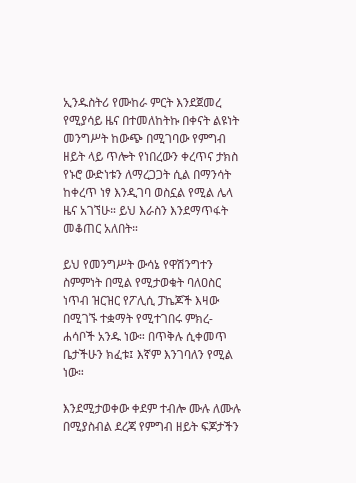ኢንዱስትሪ የሙከራ ምርት እንደጀመረ የሚያሳይ ዜና በተመለከትኩ በቀናት ልዩነት መንግሥት ከውጭ በሚገባው የምግብ ዘይት ላይ ጥሎት የነበረውን ቀረጥና ታክስ የኑሮ ውድነቱን ለማረጋጋት ሲል በማንሳት ከቀረጥ ነፃ እንዲገባ ወስኗል የሚል ሌላ ዜና አገኘሁ። ይህ እራስን እንደማጥፋት መቆጠር አለበት።

ይህ የመንግሥት ውሳኔ የዋሽንግተን ስምምነት በሚል የሚታወቁት ባለዐስር ነጥብ ዝርዝር የፖሊሲ ፓኬጆች እዛው በሚገኙ ተቋማት የሚተገበሩ ምክረ-ሐሳቦች አንዱ ነው። በጥቅሉ ሲቀመጥ ቤታችሁን ክፈቱ፤ እኛም እንገባለን የሚል ነው።

እንደሚታወቀው ቀደም ተብሎ ሙሉ ለሙሉ በሚያስብል ደረጃ የምግብ ዘይት ፍጆታችን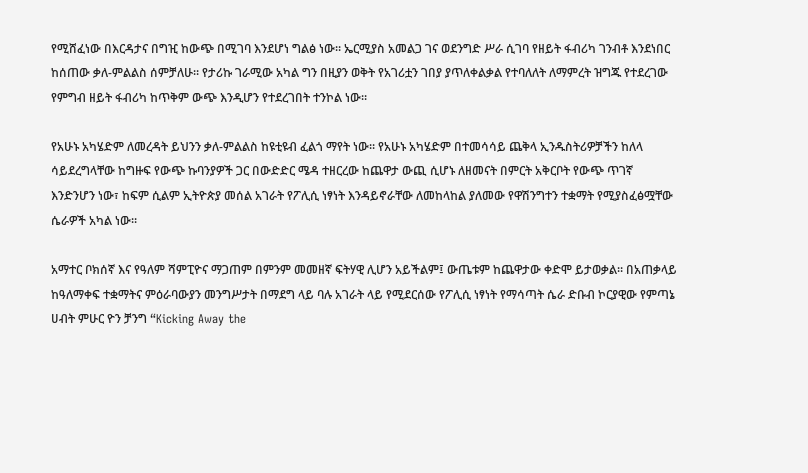የሚሸፈነው በእርዳታና በግዢ ከውጭ በሚገባ እንደሆነ ግልፅ ነው። ኤርሚያስ አመልጋ ገና ወደንግድ ሥራ ሲገባ የዘይት ፋብሪካ ገንብቶ እንደነበር ከሰጠው ቃለ-ምልልስ ሰምቻለሁ። የታሪኩ ገራሚው አካል ግን በዚያን ወቅት የአገሪቷን ገበያ ያጥለቀልቃል የተባለለት ለማምረት ዝግጁ የተደረገው የምግብ ዘይት ፋብሪካ ከጥቅም ውጭ እንዲሆን የተደረገበት ተንኮል ነው።

የአሁኑ አካሄድም ለመረዳት ይህንን ቃለ-ምልልስ ከዩቲዩብ ፈልጎ ማየት ነው። የአሁኑ አካሄድም በተመሳሳይ ጨቅላ ኢንዱስትሪዎቻችን ከለላ ሳይደረግላቸው ከግዙፍ የውጭ ኩባንያዎች ጋር በውድድር ሜዳ ተዘርረው ከጨዋታ ውጪ ሲሆኑ ለዘመናት በምርት አቅርቦት የውጭ ጥገኛ እንድንሆን ነው፣ ከፍም ሲልም ኢትዮጵያ መሰል አገራት የፖሊሲ ነፃነት እንዳይኖራቸው ለመከላከል ያለመው የዋሽንግተን ተቋማት የሚያስፈፅሟቸው ሴራዎች አካል ነው።

አማተር ቦክሰኛ እና የዓለም ሻምፒዮና ማጋጠም በምንም መመዘኛ ፍትሃዊ ሊሆን አይችልም፤ ውጤቱም ከጨዋታው ቀድሞ ይታወቃል። በአጠቃላይ ከዓለማቀፍ ተቋማትና ምዕራባውያን መንግሥታት በማደግ ላይ ባሉ አገራት ላይ የሚደርሰው የፖሊሲ ነፃነት የማሳጣት ሴራ ድቡብ ኮርያዊው የምጣኔ ሀብት ምሁር ዮን ቻንግ “Kicking Away the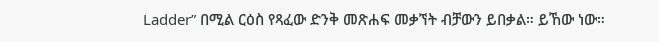Ladder” በሚል ርዕስ የጻፈው ድንቅ መጽሐፍ መቃኘት ብቻውን ይበቃል። ይኸው ነው።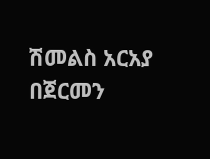ሽመልስ አርአያ በጀርመን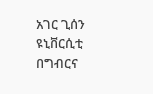አገር ጊሰን ዩኒቨርሲቲ በግብርና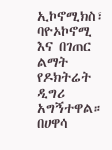ኢኮኖሚክስ፣ ባዮኦኮኖሚ እና በገጠር ልማት የዶክትሬት ዲግሪ አግኝተዋል። በሀዋሳ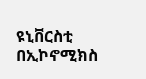ዩኒቨርስቲ በኢኮኖሚክስ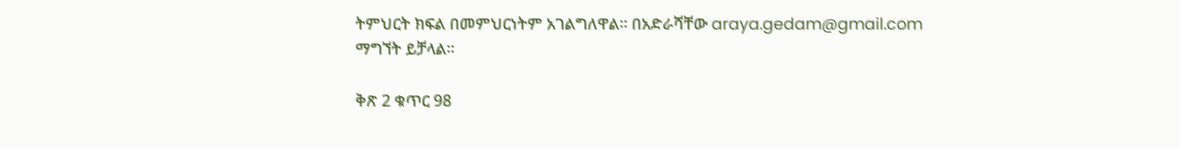ትምህርት ክፍል በመምህርነትም አገልግለዋል። በአድራሻቸው araya.gedam@gmail.com ማግኘት ይቻላል።

ቅጽ 2 ቁጥር 98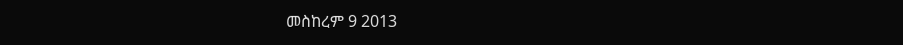መስከረም 9 2013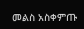መልስ አስቀምጡ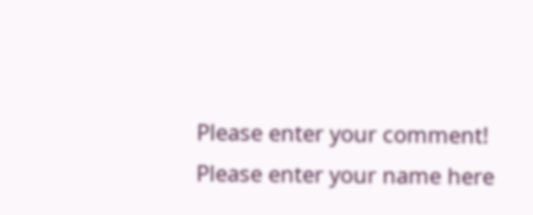Please enter your comment!
Please enter your name here